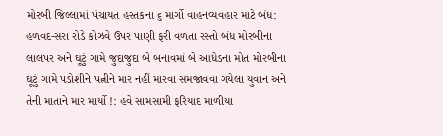મોરબી જિલ્લામાં પંચાયત હસ્તકના ૬ માર્ગો વાહનવ્યવહાર માટે બંધ: હળવદ-સરા રોડે કોઝવે ઉપર પાણી ફરી વળતા રસ્તો બંધ મોરબીના લાલપર અને ઘૂટું ગામે જુદાજુદા બે બનાવમાં બે આધેડના મોત મોરબીના ઘૂટું ગામે પડોશીને પત્નીને માર નહીં મારવા સમજાવવા ગયેલા યુવાન અને તેની માતાને માર માર્યો !: હવે સામસામી ફરિયાદ માળીયા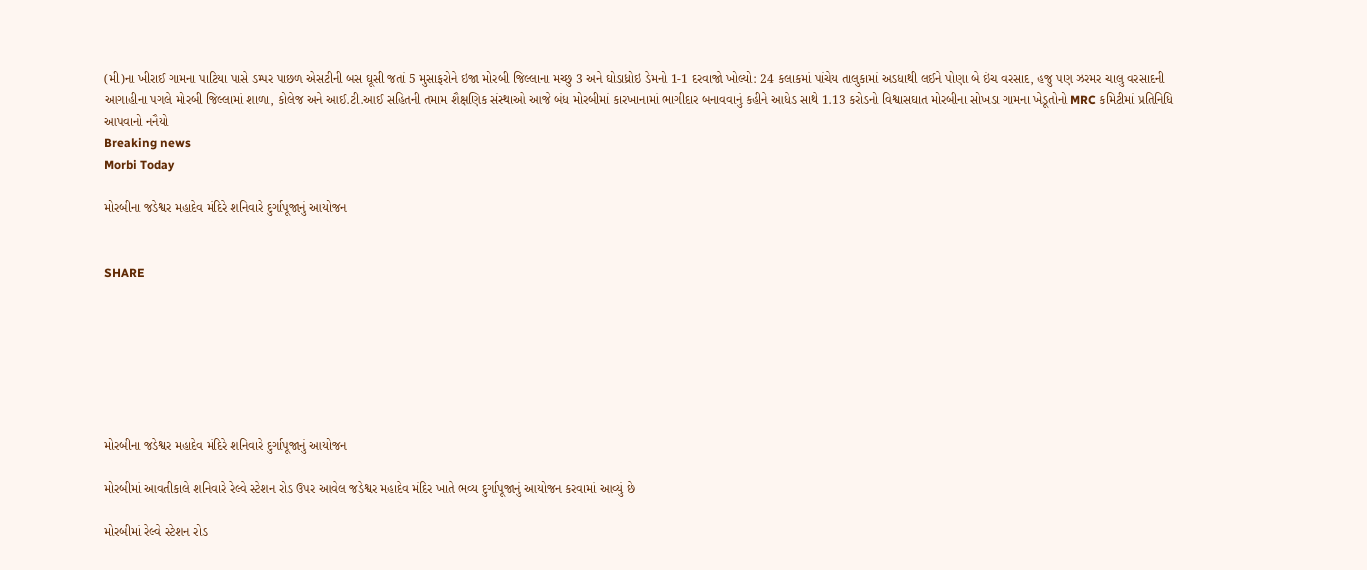(મી)ના ખીરાઈ ગામના પાટિયા પાસે ડમ્પર પાછળ એસટીની બસ ઘૂસી જતાં 5 મુસાફરોને ઇજા મોરબી જિલ્લાના મચ્છુ 3 અને ઘોડાધ્રોઇ ડેમનો 1-1 દરવાજો ખોલ્યો: 24 કલાકમાં પાંચેય તાલુકામાં અડધાથી લઈને પોણા બે ઇંચ વરસાદ, હજુ પણ ઝરમર ચાલુ વરસાદની આગાહીના પગલે મોરબી જિલ્લામાં શાળા, કોલેજ અને આઈ.ટી.આઈ સહિતની તમામ શૈક્ષણિક સંસ્થાઓ આજે બંધ મોરબીમાં કારખાનામાં ભાગીદાર બનાવવાનું કહીને આધેડ સાથે 1.13 કરોડનો વિશ્વાસઘાત મોરબીના સોખડા ગામના ખેડૂતોનો MRC કમિટીમાં પ્રતિનિધિ આપવાનો નનૈયો
Breaking news
Morbi Today

મોરબીના જડેશ્વર મહાદેવ મંદિરે શનિવારે દુર્ગાપૂજાનું આયોજન


SHARE







મોરબીના જડેશ્વર મહાદેવ મંદિરે શનિવારે દુર્ગાપૂજાનું આયોજન

મોરબીમાં આવતીકાલે શનિવારે રેલ્વે સ્ટેશન રોડ ઉપર આવેલ જડેશ્વર મહાદેવ મંદિર ખાતે ભવ્ય દુર્ગાપૂજાનું આયોજન કરવામાં આવ્યું છે

મોરબીમાં રેલ્વે સ્ટેશન રોડ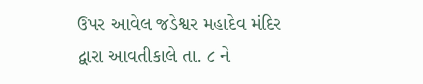ઉપર આવેલ જડેશ્વર મહાદેવ મંદિર દ્વારા આવતીકાલે તા. ૮ ને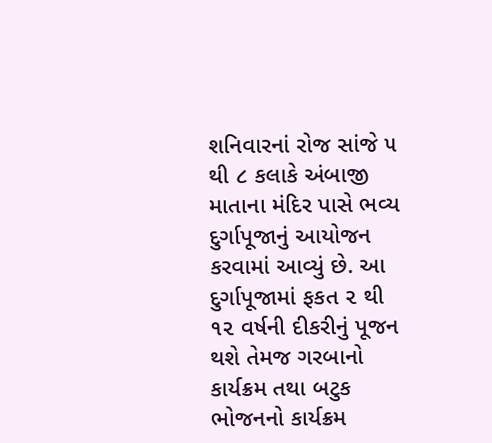શનિવારનાં રોજ સાંજે ૫ થી ૮ કલાકે અંબાજી માતાના મંદિર પાસે ભવ્ય દુર્ગાપૂજાનું આયોજન કરવામાં આવ્યું છે. આ દુર્ગાપૂજામાં ફકત ૨ થી ૧૨ વર્ષની દીકરીનું પૂજન થશે તેમજ ગરબાનો કાર્યક્રમ તથા બટુક ભોજનનો કાર્યક્રમ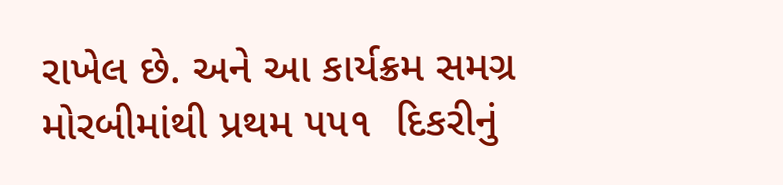રાખેલ છે. અને આ કાર્યક્રમ સમગ્ર મોરબીમાંથી પ્રથમ ૫૫૧  દિકરીનું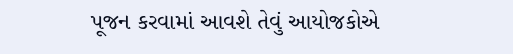પૂજન કરવામાં આવશે તેવું આયોજકોએ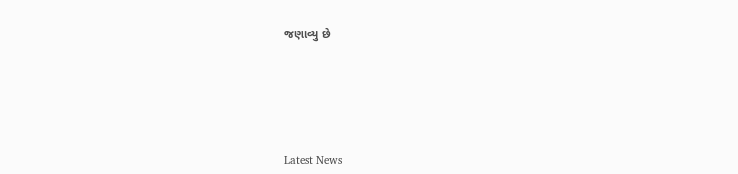જણાવ્યુ છે






Latest News